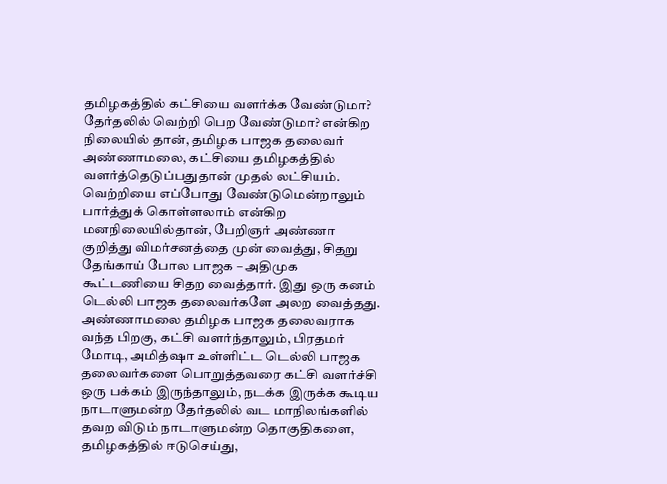தமிழகத்தில் கட்சியை வளர்க்க வேண்டுமா? தேர்தலில் வெற்றி பெற வேண்டுமா? என்கிற நிலையில் தான், தமிழக பாஜக தலைவர் அண்ணாமலை, கட்சியை தமிழகத்தில் வளர்த்தெடுப்பதுதான் முதல் லட்சியம். வெற்றியை எப்போது வேண்டுமென்றாலும் பார்த்துக் கொள்ளலாம் என்கிற மனநிலையில்தான், பேறிஞர் அண்ணா குறித்து விமர்சனத்தை முன் வைத்து, சிதறு தேங்காய் போல பாஜக – அதிமுக கூட்டணியை சிதற வைத்தார். இது ஒரு கனம் டெல்லி பாஜக தலைவர்களே அலற வைத்தது.
அண்ணாமலை தமிழக பாஜக தலைவராக வந்த பிறகு, கட்சி வளர்ந்தாலும், பிரதமர் மோடி, அமித்ஷா உள்ளிட்ட டெல்லி பாஜக தலைவர்களை பொறுத்தவரை கட்சி வளர்ச்சி ஒரு பக்கம் இருந்தாலும், நடக்க இருக்க கூடிய நாடாளுமன்ற தேர்தலில் வட மாநிலங்களில் தவற விடும் நாடாளுமன்ற தொகுதிகளை, தமிழகத்தில் ஈடுசெய்து,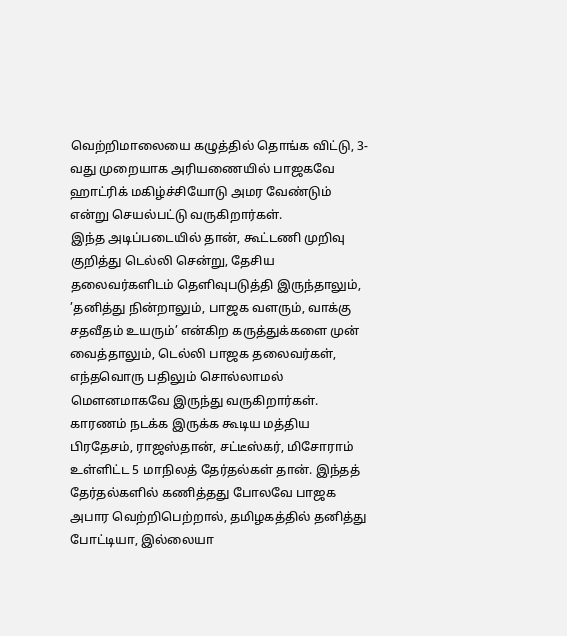வெற்றிமாலையை கழுத்தில் தொங்க விட்டு, 3-வது முறையாக அரியணையில் பாஜகவே ஹாட்ரிக் மகிழ்ச்சியோடு அமர வேண்டும் என்று செயல்பட்டு வருகிறார்கள்.
இந்த அடிப்படையில் தான், கூட்டணி முறிவு குறித்து டெல்லி சென்று, தேசிய தலைவர்களிடம் தெளிவுபடுத்தி இருந்தாலும், ’தனித்து நின்றாலும், பாஜக வளரும், வாக்கு சதவீதம் உயரும்’ என்கிற கருத்துக்களை முன் வைத்தாலும், டெல்லி பாஜக தலைவர்கள், எந்தவொரு பதிலும் சொல்லாமல் மெளனமாகவே இருந்து வருகிறார்கள்.
காரணம் நடக்க இருக்க கூடிய மத்திய பிரதேசம், ராஜஸ்தான், சட்டீஸ்கர், மிசோராம் உள்ளிட்ட 5 மாநிலத் தேர்தல்கள் தான். இந்தத் தேர்தல்களில் கணித்தது போலவே பாஜக அபார வெற்றிபெற்றால், தமிழகத்தில் தனித்து போட்டியா, இல்லையா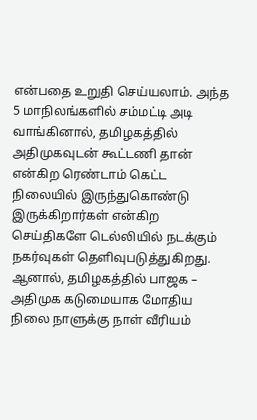என்பதை உறுதி செய்யலாம். அந்த 5 மாநிலங்களில் சம்மட்டி அடி வாங்கினால், தமிழகத்தில் அதிமுகவுடன் கூட்டணி தான் என்கிற ரெண்டாம் கெட்ட நிலையில் இருந்துகொண்டு இருக்கிறார்கள் என்கிற செய்திகளே டெல்லியில் நடக்கும் நகர்வுகள் தெளிவுபடுத்துகிறது.
ஆனால், தமிழகத்தில் பாஜக – அதிமுக கடுமையாக மோதிய நிலை நாளுக்கு நாள் வீரியம்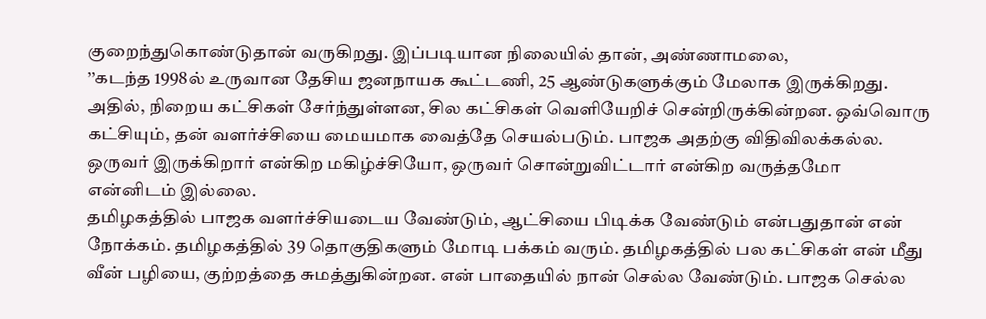குறைந்துகொண்டுதான் வருகிறது. இப்படியான நிலையில் தான், அண்ணாமலை,
’’கடந்த 1998ல் உருவான தேசிய ஜனநாயக கூட்டணி, 25 ஆண்டுகளுக்கும் மேலாக இருக்கிறது. அதில், நிறைய கட்சிகள் சேர்ந்துள்ளன, சில கட்சிகள் வெளியேறிச் சென்றிருக்கின்றன. ஒவ்வொரு கட்சியும், தன் வளர்ச்சியை மையமாக வைத்தே செயல்படும். பாஜக அதற்கு விதிவிலக்கல்ல. ஒருவர் இருக்கிறார் என்கிற மகிழ்ச்சியோ, ஒருவர் சொன்றுவிட்டார் என்கிற வருத்தமோ என்னிடம் இல்லை.
தமிழகத்தில் பாஜக வளர்ச்சியடைய வேண்டும், ஆட்சியை பிடிக்க வேண்டும் என்பதுதான் என் நோக்கம். தமிழகத்தில் 39 தொகுதிகளும் மோடி பக்கம் வரும். தமிழகத்தில் பல கட்சிகள் என் மீது வீன் பழியை, குற்றத்தை சுமத்துகின்றன. என் பாதையில் நான் செல்ல வேண்டும். பாஜக செல்ல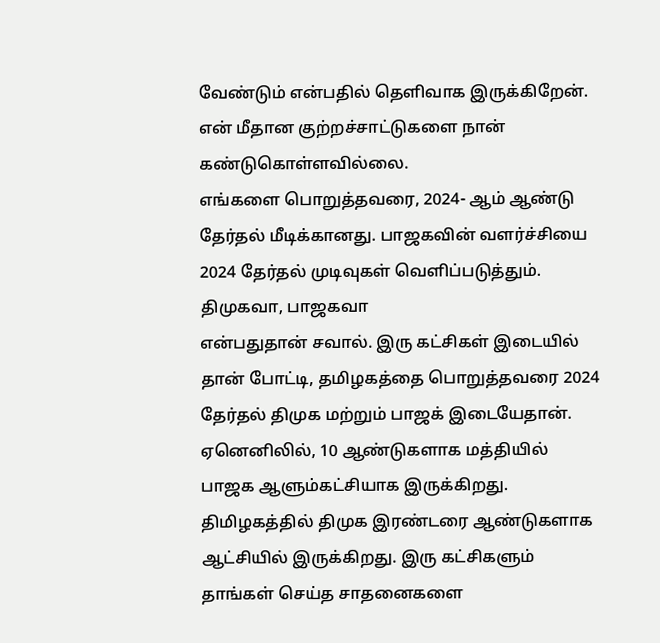வேண்டும் என்பதில் தெளிவாக இருக்கிறேன். என் மீதான குற்றச்சாட்டுகளை நான் கண்டுகொள்ளவில்லை.
எங்களை பொறுத்தவரை, 2024- ஆம் ஆண்டு தேர்தல் மீடிக்கானது. பாஜகவின் வளர்ச்சியை 2024 தேர்தல் முடிவுகள் வெளிப்படுத்தும். திமுகவா, பாஜகவா
என்பதுதான் சவால். இரு கட்சிகள் இடையில் தான் போட்டி, தமிழகத்தை பொறுத்தவரை 2024 தேர்தல் திமுக மற்றும் பாஜக் இடையேதான்.
ஏனெனிலில், 10 ஆண்டுகளாக மத்தியில் பாஜக ஆளும்கட்சியாக இருக்கிறது. திமிழகத்தில் திமுக இரண்டரை ஆண்டுகளாக ஆட்சியில் இருக்கிறது. இரு கட்சிகளும் தாங்கள் செய்த சாதனைகளை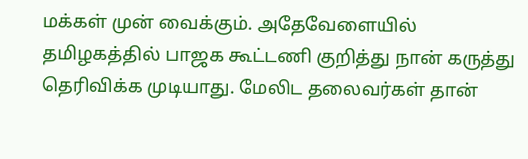மக்கள் முன் வைக்கும். அதேவேளையில் தமிழகத்தில் பாஜக கூட்டணி குறித்து நான் கருத்து தெரிவிக்க முடியாது. மேலிட தலைவர்கள் தான்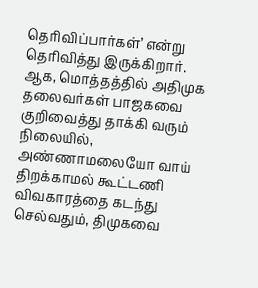தெரிவிப்பார்கள்’ என்று தெரிவித்து இருக்கிறார்.
ஆக, மொத்தத்தில் அதிமுக தலைவர்கள் பாஜகவை குறிவைத்து தாக்கி வரும் நிலையில், அண்ணாமலையோ வாய் திறக்காமல் கூட்டணி விவகாரத்தை கடந்து செல்வதும், திமுகவை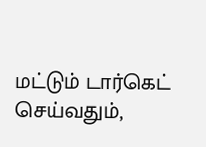மட்டும் டார்கெட் செய்வதும்,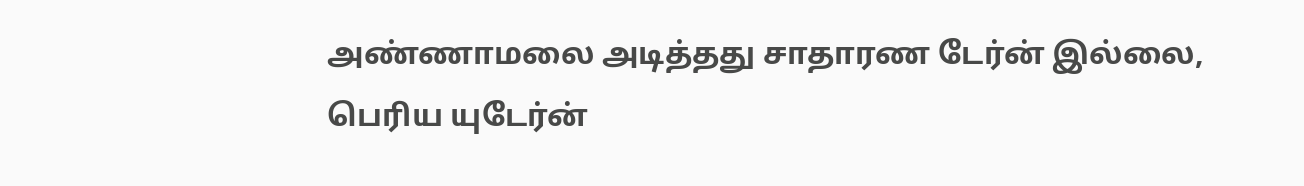அண்ணாமலை அடித்தது சாதாரண டேர்ன் இல்லை, பெரிய யுடேர்ன்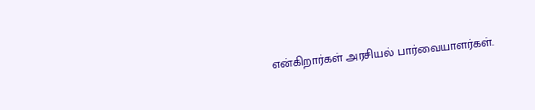என்கிறார்கள் அரசியல் பார்வையாளர்கள்.